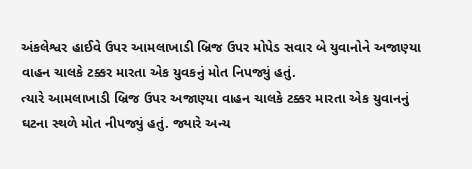અંકલેશ્વર હાઈવે ઉપર આમલાખાડી બ્રિજ ઉપર મોપેડ સવાર બે યુવાનોને અજાણ્યા વાહન ચાલકે ટક્કર મારતા એક યુવકનું મોત નિપજ્યું હતું.
ત્યારે આમલાખાડી બ્રિજ ઉપર અજાણ્યા વાહન ચાલકે ટક્કર મારતા એક યુવાનનું ઘટના સ્થળે મોત નીપજ્યું હતું. જ્યારે અન્ય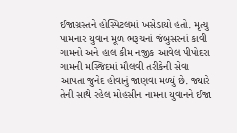ઈજાગ્રસ્તને હોસ્પિટલમાં ખસેડાયો હતો. મૃત્યુ પામનાર યુવાન મૂળ ભરૂચનાં જંબુસરનાં કાવી ગામનો અને હાલ કીમ નજીક આવેલ પીપોદરા ગામની મસ્જિદમાં મૌલવી તરીકેની સેવા આપતા જુનેદ હોવાનું જાણવા મળ્યું છે. જ્યારે તેની સાથે રહેલ મોહસીન નામના યુવાનને ઈજા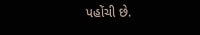પહોંચી છે.